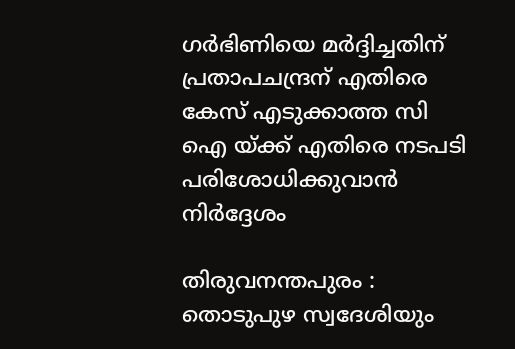ഗർഭിണിയെ മർദ്ദിച്ചതിന് പ്രതാപചന്ദ്രന് എതിരെ കേസ് എടുക്കാത്ത സി ഐ യ്ക്ക് എതിരെ നടപടി പരിശോധിക്കുവാൻ നിർദ്ദേശം

തിരുവനന്തപുരം : തൊടുപുഴ സ്വദേശിയും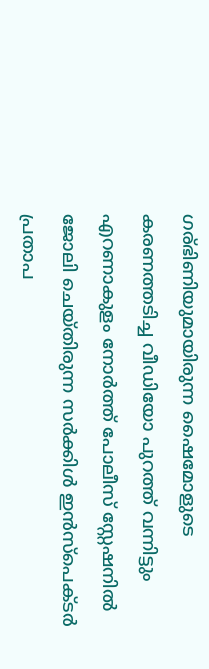ഗര്ഭിണിയുമായിരുന്ന ഷൈമോളുടെ കരണത്തടിച്ച വീഡിയോ പുറത്ത് വന്നിട്ടും എറണാകുളം നോർത്ത് പോലീസ് സ്റ്റേഷനിൽ ജോലി ചെയ്തിരുന്ന സർക്കിൾ ഇൻസ്‌പെക്ടർ പ്രതാപ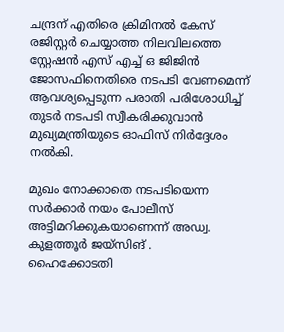ചന്ദ്രന് എതിരെ ക്രിമിനൽ കേസ് രജിസ്റ്റർ ചെയ്യാത്ത നിലവിലത്തെ സ്റ്റേഷൻ എസ് എച്ച് ഒ ജിജിൻ ജോസഫിനെതിരെ നടപടി വേണമെന്ന് ആവശ്യപ്പെടുന്ന പരാതി പരിശോധിച്ച് തുടർ നടപടി സ്വീകരിക്കുവാൻ മുഖ്യമന്ത്രിയുടെ ഓഫിസ്‌ നിർദ്ദേശം നൽകി.

മുഖം നോക്കാതെ നടപടിയെന്ന സർക്കാർ നയം പോലീസ് അട്ടിമറിക്കുകയാണെന്ന് അഡ്വ. കുളത്തൂർ ജയ്‌സിങ് .
ഹൈക്കോടതി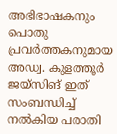അഭിഭാഷകനും പൊതു പ്രവർത്തകനുമായ അഡ്വ. കുളത്തൂർ ജയ്‌സിങ് ഇത് സംബന്ധിച്ച് നൽകിയ പരാതി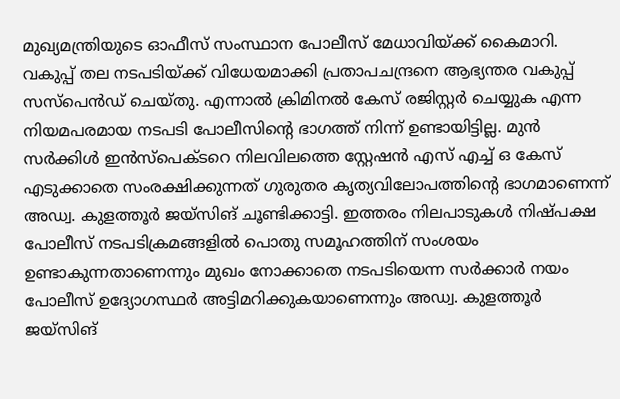മുഖ്യമന്ത്രിയുടെ ഓഫീസ് സംസ്ഥാന പോലീസ് മേധാവിയ്ക്ക് കൈമാറി. വകുപ്പ് തല നടപടിയ്ക്ക് വിധേയമാക്കി പ്രതാപചന്ദ്രനെ ആഭ്യന്തര വകുപ്പ് സസ്‌പെൻഡ് ചെയ്തു. എന്നാൽ ക്രിമിനൽ കേസ് രജിസ്റ്റർ ചെയ്യുക എന്ന നിയമപരമായ നടപടി പോലീസിന്റെ ഭാഗത്ത് നിന്ന് ഉണ്ടായിട്ടില്ല. മുൻ സർക്കിൾ ഇൻസ്‌പെക്ടറെ നിലവിലത്തെ സ്റ്റേഷൻ എസ് എച്ച് ഒ കേസ് എടുക്കാതെ സംരക്ഷിക്കുന്നത് ഗുരുതര കൃത്യവിലോപത്തിന്റെ ഭാഗമാണെന്ന് അഡ്വ. കുളത്തൂർ ജയ്‌സിങ് ചൂണ്ടിക്കാട്ടി. ഇത്തരം നിലപാടുകൾ നിഷ്‌പക്ഷ പോലീസ് നടപടിക്രമങ്ങളിൽ പൊതു സമൂഹത്തിന് സംശയം ഉണ്ടാകുന്നതാണെന്നും മുഖം നോക്കാതെ നടപടിയെന്ന സർക്കാർ നയം പോലീസ് ഉദ്യോഗസ്ഥർ അട്ടിമറിക്കുകയാണെന്നും അഡ്വ. കുളത്തൂർ ജയ്‌സിങ്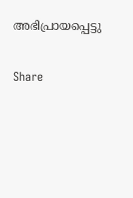അഭിപ്രായപ്പെട്ടു

Share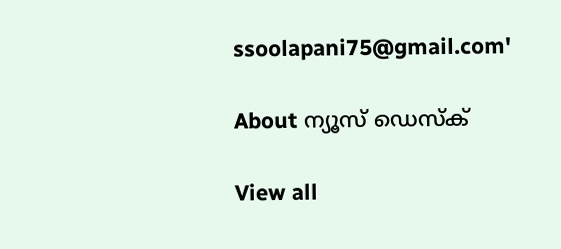ssoolapani75@gmail.com'

About ന്യൂസ് ഡെസ്ക്

View all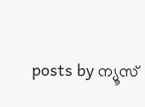posts by ന്യൂസ്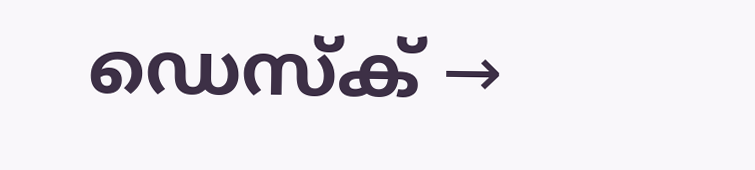ഡെസ്ക് →